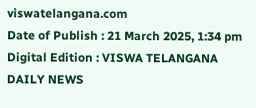viswatelangana.com
Date of Publish : 21 March 2025, 1:34 pm Digital Edition : VISWA TELANGANA DAILY NEWS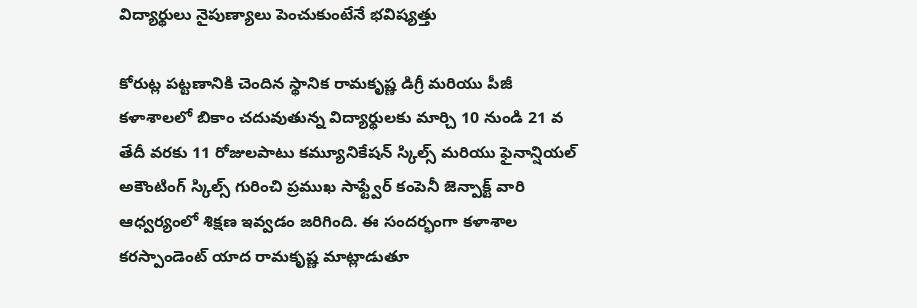విద్యార్థులు నైపుణ్యాలు పెంచుకుంటేనే భవిష్యత్తు

కోరుట్ల పట్టణానికి చెందిన స్థానిక రామకృష్ణ డిగ్రీ మరియు పీజీ కళాశాలలో బికాం చదువుతున్న విద్యార్థులకు మార్చి 10 నుండి 21 వ తేదీ వరకు 11 రోజులపాటు కమ్యూనికేషన్ స్కిల్స్ మరియు ఫైనాన్షియల్ అకౌంటింగ్ స్కిల్స్ గురించి ప్రముఖ సాఫ్ట్వేర్ కంపెనీ జెన్పాక్ట్ వారి ఆధ్వర్యంలో శిక్షణ ఇవ్వడం జరిగింది. ఈ సందర్భంగా కళాశాల కరస్పాండెంట్ యాద రామకృష్ణ మాట్లాడుతూ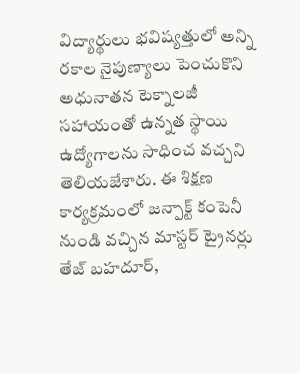విద్యార్థులు భవిష్యత్తులో అన్ని రకాల నైపుణ్యాలు పెంచుకొని అధునాతన టెక్నాలజీ సహాయంతో ఉన్నత స్థాయి ఉద్యోగాలను సాధించ వచ్చని తెలియజేశారు. ఈ శిక్షణ కార్యక్రమంలో జన్పాక్ట్ కంపెనీ నుండి వచ్చిన మాస్టర్ ట్రైనర్లు తేజ్ బహదూర్,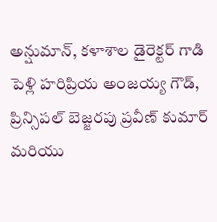అన్షుమాన్, కళాశాల డైరెక్టర్ గాడి పెళ్లి హరిప్రియ అంజయ్య గౌడ్, ప్రిన్సిపల్ బెజ్జరపు ప్రవీణ్ కుమార్ మరియు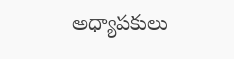అధ్యాపకులు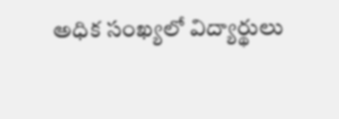అధిక సంఖ్యలో విద్యార్థులు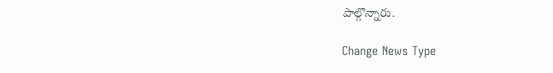పాల్గొన్నారు.

Change News Type